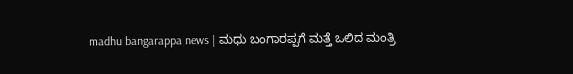madhu bangarappa news | ಮಧು ಬಂಗಾರಪ್ಪಗೆ ಮತ್ತೆ ಒಲಿದ ಮಂತ್ರಿ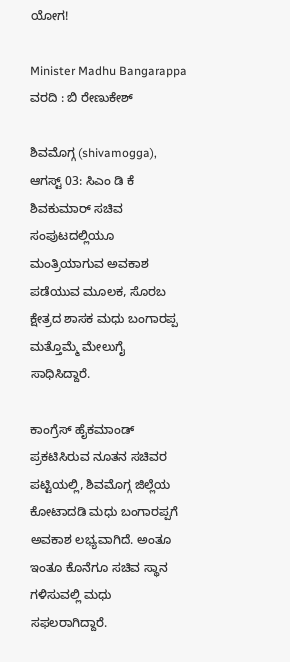ಯೋಗ!

Minister Madhu Bangarappa
ವರದಿ : ಬಿ ರೇಣುಕೇಶ್

ಶಿವಮೊಗ್ಗ (shivamogga), ಆಗಸ್ಟ್ 03: ಸಿಎಂ ಡಿ ಕೆ ಶಿವಕುಮಾರ್ ಸಚಿವ ಸಂಪುಟದಲ್ಲಿಯೂ ಮಂತ್ರಿಯಾಗುವ ಅವಕಾಶ ಪಡೆಯುವ ಮೂಲಕ, ಸೊರಬ ಕ್ಷೇತ್ರದ ಶಾಸಕ ಮಧು ಬಂಗಾರಪ್ಪ ಮತ್ತೊಮ್ಮೆ ಮೇಲುಗೈ ಸಾಧಿಸಿದ್ದಾರೆ.

ಕಾಂಗ್ರೆಸ್ ಹೈಕಮಾಂಡ್ ಪ್ರಕಟಿಸಿರುವ ನೂತನ ಸಚಿವರ ಪಟ್ಟಿಯಲ್ಲಿ, ಶಿವಮೊಗ್ಗ ಜಿಲ್ಲೆಯ ಕೋಟಾದಡಿ ಮಧು ಬಂಗಾರಪ್ಪಗೆ ಅವಕಾಶ ಲಭ್ಯವಾಗಿದೆ. ಅಂತೂ ಇಂತೂ ಕೊನೆಗೂ ಸಚಿವ ಸ್ಥಾನ ಗಳಿಸುವಲ್ಲಿ ಮಧು ಸಫಲರಾಗಿದ್ದಾರೆ.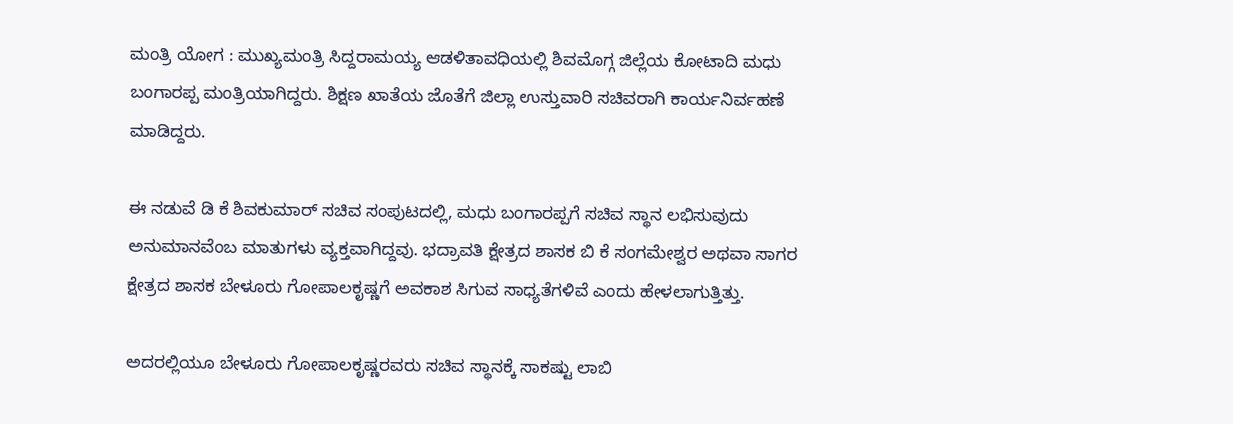ಮಂತ್ರಿ ಯೋಗ : ಮುಖ್ಯಮಂತ್ರಿ ಸಿದ್ದರಾಮಯ್ಯ ಆಡಳಿತಾವಧಿಯಲ್ಲಿ ಶಿವಮೊಗ್ಗ ಜಿಲ್ಲೆಯ ಕೋಟಾದಿ ಮಧು ಬಂಗಾರಪ್ಪ ಮಂತ್ರಿಯಾಗಿದ್ದರು. ಶಿಕ್ಷಣ ಖಾತೆಯ ಜೊತೆಗೆ ಜಿಲ್ಲಾ ಉಸ್ತುವಾರಿ ಸಚಿವರಾಗಿ ಕಾರ್ಯನಿರ್ವಹಣೆ ಮಾಡಿದ್ದರು.

ಈ ನಡುವೆ ಡಿ ಕೆ ಶಿವಕುಮಾರ್ ಸಚಿವ ಸಂಪುಟದಲ್ಲಿ, ಮಧು ಬಂಗಾರಪ್ಪಗೆ ಸಚಿವ ಸ್ಥಾನ ಲಭಿಸುವುದು ಅನುಮಾನವೆಂಬ ಮಾತುಗಳು ವ್ಯಕ್ತವಾಗಿದ್ದವು. ಭದ್ರಾವತಿ ಕ್ಷೇತ್ರದ ಶಾಸಕ ಬಿ ಕೆ ಸಂಗಮೇಶ್ವರ ಅಥವಾ ಸಾಗರ ಕ್ಷೇತ್ರದ ಶಾಸಕ ಬೇಳೂರು ಗೋಪಾಲಕೃಷ್ಣಗೆ ಅವಕಾಶ ಸಿಗುವ ಸಾಧ್ಯತೆಗಳಿವೆ ಎಂದು ಹೇಳಲಾಗುತ್ತಿತ್ತು.

ಅದರಲ್ಲಿಯೂ ಬೇಳೂರು ಗೋಪಾಲಕೃಷ್ಣರವರು ಸಚಿವ ಸ್ಥಾನಕ್ಕೆ ಸಾಕಷ್ಟು ಲಾಬಿ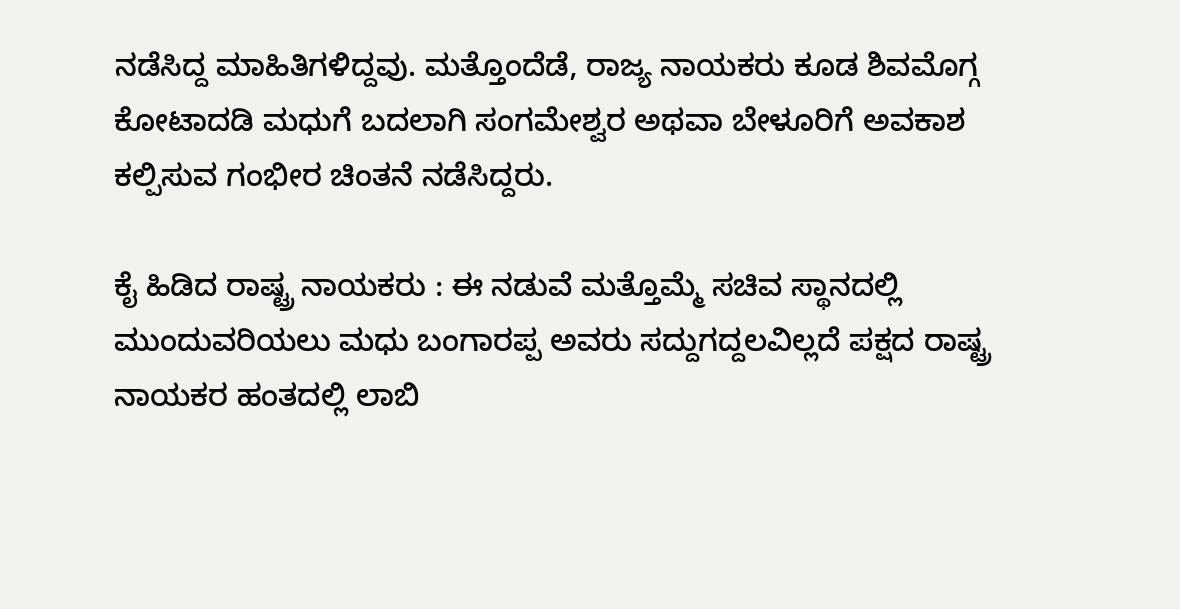ನಡೆಸಿದ್ದ ಮಾಹಿತಿಗಳಿದ್ದವು. ಮತ್ತೊಂದೆಡೆ, ರಾಜ್ಯ ನಾಯಕರು ಕೂಡ ಶಿವಮೊಗ್ಗ ಕೋಟಾದಡಿ ಮಧುಗೆ ಬದಲಾಗಿ ಸಂಗಮೇಶ್ವರ ಅಥವಾ ಬೇಳೂರಿಗೆ ಅವಕಾಶ ಕಲ್ಪಿಸುವ ಗಂಭೀರ ಚಿಂತನೆ ನಡೆಸಿದ್ದರು.

ಕೈ ಹಿಡಿದ ರಾಷ್ಟ್ರ ನಾಯಕರು : ಈ ನಡುವೆ ಮತ್ತೊಮ್ಮೆ ಸಚಿವ ಸ್ಥಾನದಲ್ಲಿ ಮುಂದುವರಿಯಲು ಮಧು ಬಂಗಾರಪ್ಪ ಅವರು ಸದ್ದುಗದ್ದಲವಿಲ್ಲದೆ ಪಕ್ಷದ ರಾಷ್ಟ್ರ ನಾಯಕರ ಹಂತದಲ್ಲಿ ಲಾಬಿ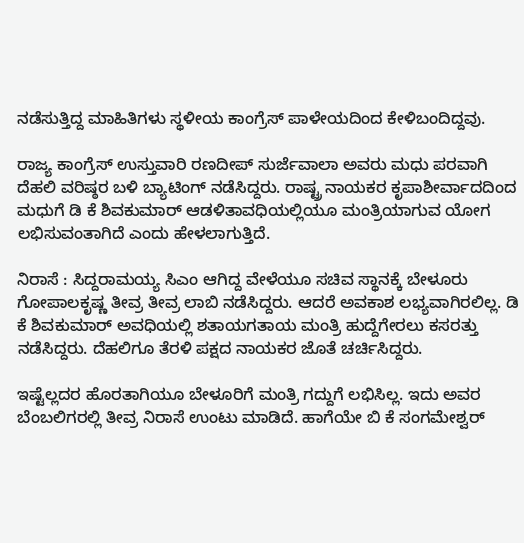ನಡೆಸುತ್ತಿದ್ದ ಮಾಹಿತಿಗಳು ಸ್ಥಳೀಯ ಕಾಂಗ್ರೆಸ್ ಪಾಳೇಯದಿಂದ ಕೇಳಿಬಂದಿದ್ದವು.

ರಾಜ್ಯ ಕಾಂಗ್ರೆಸ್ ಉಸ್ತುವಾರಿ ರಣದೀಪ್ ಸುರ್ಜೆವಾಲಾ ಅವರು ಮಧು ಪರವಾಗಿ ದೆಹಲಿ ವರಿಷ್ಠರ ಬಳಿ ಬ್ಯಾಟಿಂಗ್ ನಡೆಸಿದ್ದರು. ರಾಷ್ಟ್ರ ನಾಯಕರ ಕೃಪಾಶೀರ್ವಾದದಿಂದ ಮಧುಗೆ ಡಿ ಕೆ ಶಿವಕುಮಾರ್ ಆಡಳಿತಾವಧಿಯಲ್ಲಿಯೂ ಮಂತ್ರಿಯಾಗುವ ಯೋಗ ಲಭಿಸುವಂತಾಗಿದೆ ಎಂದು ಹೇಳಲಾಗುತ್ತಿದೆ.

ನಿರಾಸೆ : ಸಿದ್ದರಾಮಯ್ಯ ಸಿಎಂ ಆಗಿದ್ದ ವೇಳೆಯೂ ಸಚಿವ ಸ್ಥಾನಕ್ಕೆ ಬೇಳೂರು ಗೋಪಾಲಕೃಷ್ಣ ತೀವ್ರ ತೀವ್ರ ಲಾಬಿ ನಡೆಸಿದ್ದರು. ಆದರೆ ಅವಕಾಶ ಲಭ್ಯವಾಗಿರಲಿಲ್ಲ. ಡಿ ಕೆ ಶಿವಕುಮಾರ್ ಅವಧಿಯಲ್ಲಿ ಶತಾಯಗತಾಯ ಮಂತ್ರಿ ಹುದ್ದೆಗೇರಲು ಕಸರತ್ತು ನಡೆಸಿದ್ದರು. ದೆಹಲಿಗೂ ತೆರಳಿ ಪಕ್ಷದ ನಾಯಕರ ಜೊತೆ ಚರ್ಚಿಸಿದ್ದರು.

ಇಷ್ಟೆಲ್ಲದರ ಹೊರತಾಗಿಯೂ ಬೇಳೂರಿಗೆ ಮಂತ್ರಿ ಗದ್ದುಗೆ ಲಭಿಸಿಲ್ಲ. ಇದು ಅವರ ಬೆಂಬಲಿಗರಲ್ಲಿ ತೀವ್ರ ನಿರಾಸೆ ಉಂಟು ಮಾಡಿದೆ. ಹಾಗೆಯೇ ಬಿ ಕೆ ಸಂಗಮೇಶ್ವರ್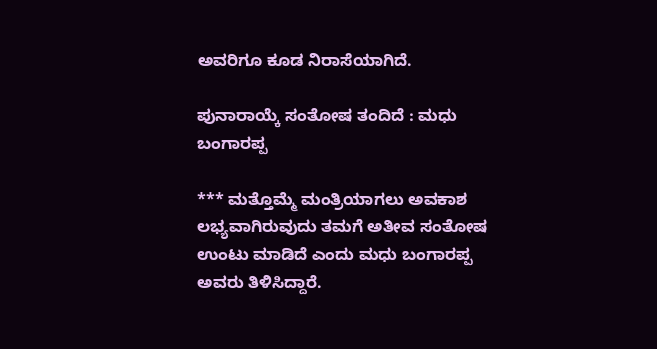ಅವರಿಗೂ ಕೂಡ ನಿರಾಸೆಯಾಗಿದೆ.

ಪುನಾರಾಯ್ಕೆ ಸಂತೋಷ ತಂದಿದೆ : ಮಧು ಬಂಗಾರಪ್ಪ

*** ಮತ್ತೊಮ್ಮೆ ಮಂತ್ರಿಯಾಗಲು ಅವಕಾಶ ಲಭ್ಯವಾಗಿರುವುದು ತಮಗೆ ಅತೀವ ಸಂತೋಷ ಉಂಟು ಮಾಡಿದೆ ಎಂದು ಮಧು ಬಂಗಾರಪ್ಪ ಅವರು ತಿಳಿಸಿದ್ದಾರೆ.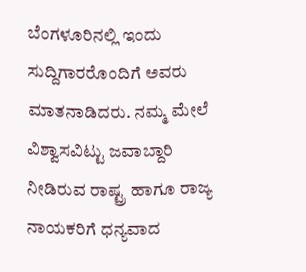ಬೆಂಗಳೂರಿನಲ್ಲಿ ಇಂದು ಸುದ್ದಿಗಾರರೊಂದಿಗೆ ಅವರು ಮಾತನಾಡಿದರು. ನಮ್ಮ ಮೇಲೆ ವಿಶ್ವಾಸವಿಟ್ಟು ಜವಾಬ್ದಾರಿ ನೀಡಿರುವ ರಾಷ್ಟ್ರ ಹಾಗೂ ರಾಜ್ಯ ನಾಯಕರಿಗೆ ಧನ್ಯವಾದ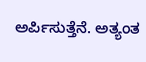ಅರ್ಪಿಸುತ್ತೆನೆ. ಅತ್ಯಂತ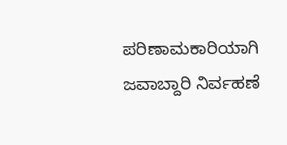ಪರಿಣಾಮಕಾರಿಯಾಗಿ ಜವಾಬ್ದಾರಿ ನಿರ್ವಹಣೆ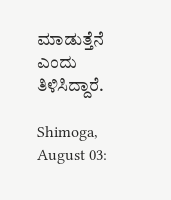ಮಾಡುತ್ತೆನೆ ಎಂದು ತಿಳಿಸಿದ್ದಾರೆ.

Shimoga, August 03: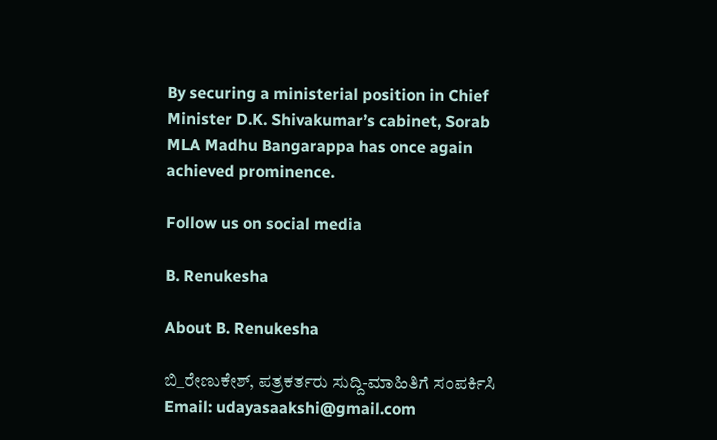By securing a ministerial position in Chief Minister D.K. Shivakumar’s cabinet, Sorab MLA Madhu Bangarappa has once again achieved prominence.

Follow us on social media

B. Renukesha

About B. Renukesha

ಬಿ_ರೇಣುಕೇಶ್, ಪತ್ರಕರ್ತರು ಸುದ್ದಿ-ಮಾಹಿತಿಗೆ ಸಂಪರ್ಕಿಸಿ Email: udayasaakshi@gmail.com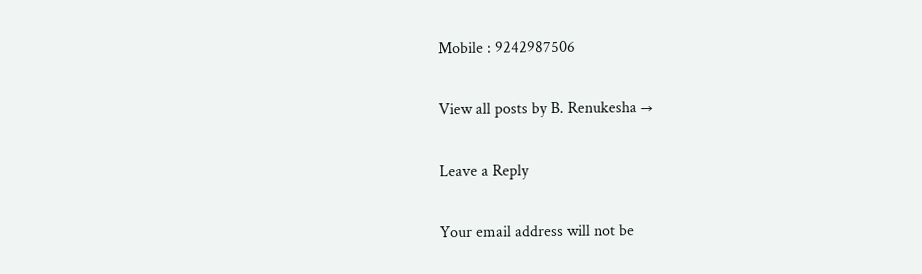Mobile : 9242987506

View all posts by B. Renukesha →

Leave a Reply

Your email address will not be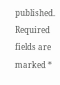published. Required fields are marked *